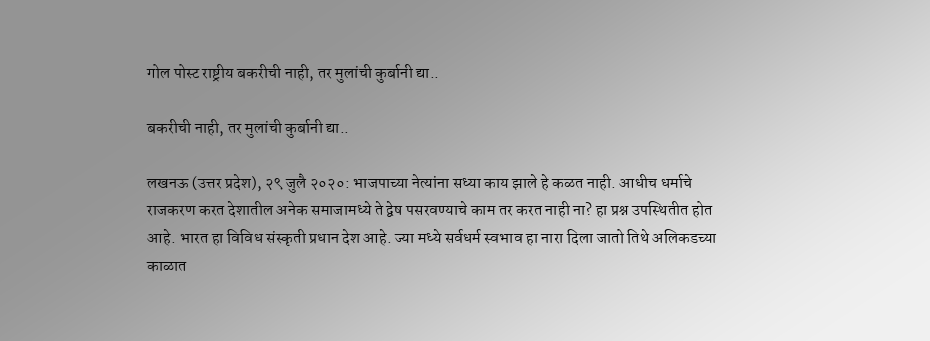गोल पोस्ट राष्ट्रीय बकरीची नाही, तर मुलांची कुर्बानी द्या..

बकरीची नाही, तर मुलांची कुर्बानी द्या..

लखनऊ (उत्तर प्रदेश), २९ जुलै २०२०: भाजपाच्या नेत्यांना सध्या काय झाले हे कळत नाही. आधीच धर्माचे राजकरण करत देशातील अनेक समाजामध्ये ते द्वेष पसरवण्याचे काम तर करत नाही ना? हा प्रश्न उपस्थितीत होत आहे. भारत हा विविध संस्कृती प्रधान देश आहे. ज्या मध्ये सर्वधर्म स्वभाव हा नारा दिला जातो तिथे अलिकडच्या काळात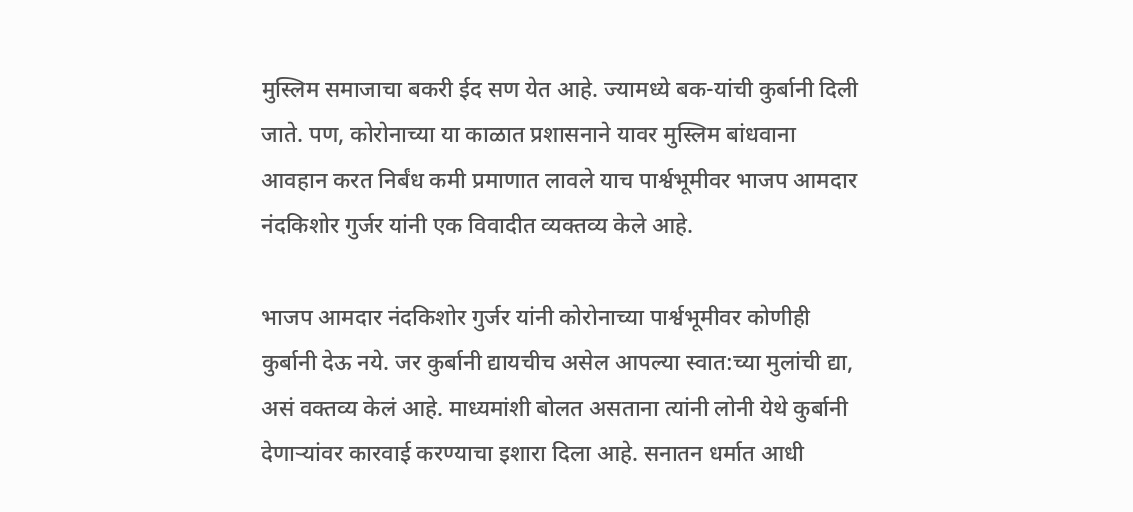मुस्लिम समाजाचा बकरी ईद सण येत आहे. ज्यामध्ये बक-यांची कुर्बानी दिली जाते. पण, कोरोनाच्या या काळात प्रशासनाने यावर मुस्लिम बांधवाना आवहान करत निर्बंध कमी प्रमाणात लावले याच पार्श्वभूमीवर भाजप आमदार नंदकिशोर गुर्जर यांनी एक विवादीत व्यक्तव्य केले आहे.

भाजप आमदार नंदकिशोर गुर्जर यांनी कोरोनाच्या पार्श्वभूमीवर कोणीही कुर्बानी देऊ नये. जर कुर्बानी द्यायचीच असेल आपल्या स्वात:च्या मुलांची द्या, असं वक्तव्य केलं आहे. माध्यमांशी बोलत असताना त्यांनी लोनी येथे कुर्बानी देणाऱ्यांवर कारवाई करण्याचा इशारा दिला आहे. सनातन धर्मात आधी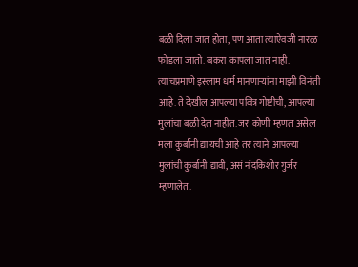बळी दिला जात होता, पण आता त्याऐवजी नारळ फोडला जातो. बकरा कापला जात नाही. त्याचप्रमाणे इस्लाम धर्म मानणाऱ्यांना माझी विनंती आहे. ते देखील आपल्या पवित्र गोष्टीची, आपल्या मुलांचा बळी देत नाहीत. जर कोणी म्हणत असेल मला कुर्बानी द्यायची आहे तर त्याने आपल्या मुलांची कुर्बानी द्यावी, असं नंदकिशोर गुर्जर म्हणालेत.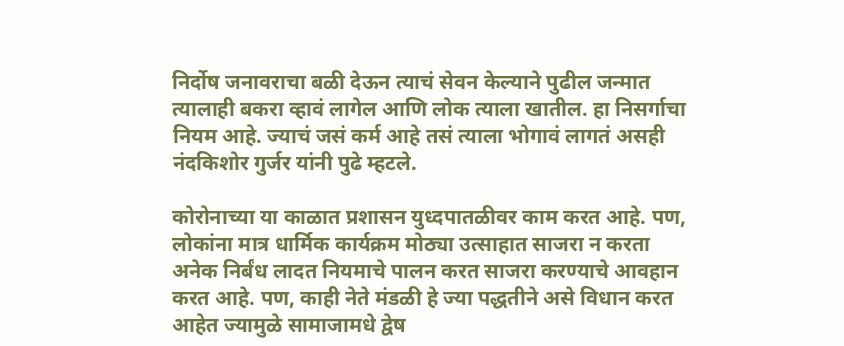निर्दोष जनावराचा बळी देऊन त्याचं सेवन केल्याने पुढील जन्मात त्यालाही बकरा व्हावं लागेल आणि लोक त्याला खातील. हा निसर्गाचा नियम आहे. ज्याचं जसं कर्म आहे तसं त्याला भोगावं लागतं असही नंदकिशोर गुर्जर यांनी पुढे म्हटले.

कोरोनाच्या या काळात प्रशासन युध्दपातळीवर काम करत आहे. पण, लोकांना मात्र धार्मिक कार्यक्रम मोठ्या उत्साहात साजरा न करता अनेक निर्बंध लादत नियमाचे पालन करत साजरा करण्याचे आवहान करत आहे. पण, काही नेते मंडळी हे ज्या पद्धतीने असे विधान करत आहेत ज्यामुळे सामाजामधे द्वेष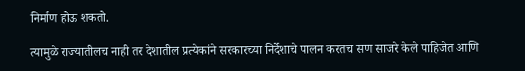निर्माण होऊ शकतो.

त्यामुळे राज्यातीलच नाही तर देशातील प्रत्येकांने सरकारच्या निर्देशाचे पालन करतच सण साजरे केले पाहिजेत आणि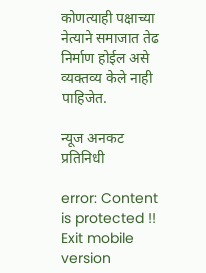कोणत्याही पक्षाच्या नेत्याने समाजात तेढ निर्माण होईल असे व्यक्तव्य केले नाही पाहिजेत.

न्यूज अनकट प्रतिनिधी

error: Content is protected !!
Exit mobile version